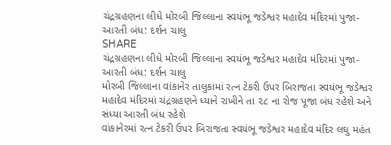ચંદ્રગ્રહણના લીધે મોરબી જિલ્લાના સ્વયંભૂ જડેશ્વર મહાદેવ મંદિરમાં પુજા-આરતી બંધ: દર્શન ચાલુ
SHARE
ચંદ્રગ્રહણના લીધે મોરબી જિલ્લાના સ્વયંભૂ જડેશ્વર મહાદેવ મંદિરમાં પુજા-આરતી બંધ: દર્શન ચાલુ
મોરબી જિલ્લાના વાંકાનેર તાલુકામાં રત્ન ટેકરી ઉપર બિરાજતા સ્વયંભૂ જડેશ્વર મહાદેવ મંદિરમાં ચંદ્રગ્રહણને ધ્યાને રાખીને તા ૨૮ ના રોજ પૂજા બંધ રહેશે અને સંધ્યા આરતી બંધ રહેશે
વાંકાનેરમાં રત્ન ટેકરી ઉપર બિરાજતા સ્વયંભૂ જડેશ્વર મહાદેવ મંદિર લઘુ મહંત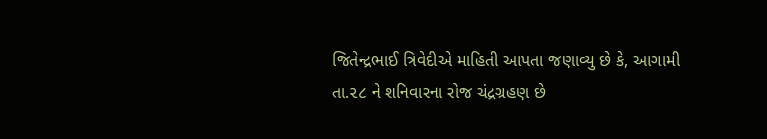જિતેન્દ્રભાઈ ત્રિવેદીએ માહિતી આપતા જણાવ્યુ છે કે, આગામી તા.૨૮ ને શનિવારના રોજ ચંદ્રગ્રહણ છે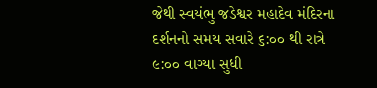જેથી સ્વયંભુ જડેશ્વર મહાદેવ મંદિરના દર્શનનો સમય સવારે ૬:૦૦ થી રાત્રે ૯:૦૦ વાગ્યા સુધી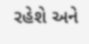રહેશે અને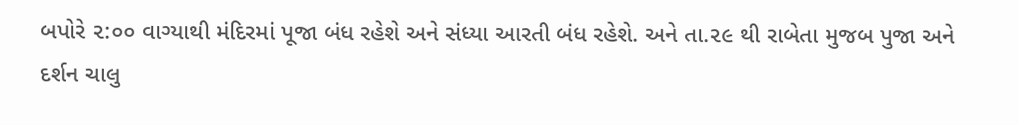બપોરે ૨:૦૦ વાગ્યાથી મંદિરમાં પૂજા બંધ રહેશે અને સંધ્યા આરતી બંધ રહેશે. અને તા.૨૯ થી રાબેતા મુજબ પુજા અને દર્શન ચાલુ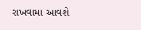રાખવામા આવશે